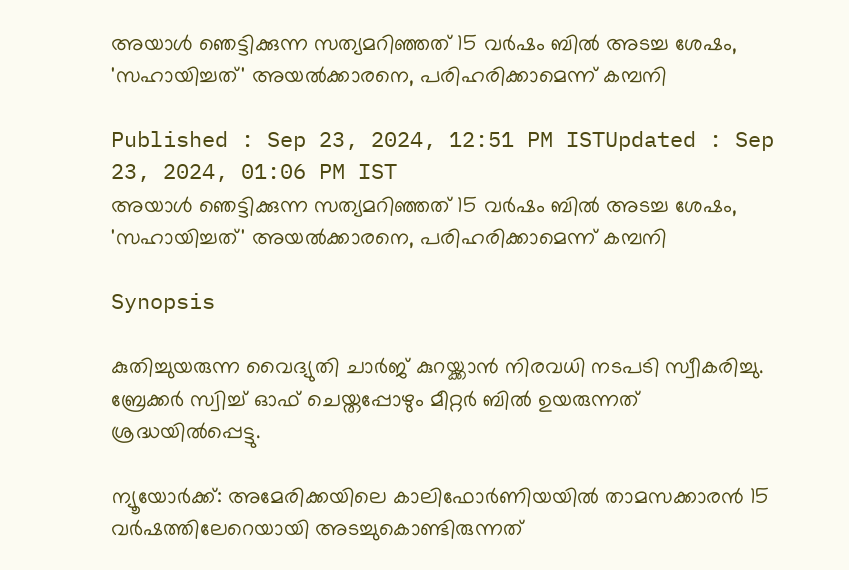അയാൾ ഞെട്ടിക്കുന്ന സത്യമറിഞ്ഞത് 15 വർഷം ബിൽ അടച്ച ശേഷം, 'സഹായിച്ചത്' അയൽക്കാരനെ, പരിഹരിക്കാമെന്ന് കമ്പനി

Published : Sep 23, 2024, 12:51 PM ISTUpdated : Sep 23, 2024, 01:06 PM IST
അയാൾ ഞെട്ടിക്കുന്ന സത്യമറിഞ്ഞത് 15 വർഷം ബിൽ അടച്ച ശേഷം, 'സഹായിച്ചത്' അയൽക്കാരനെ, പരിഹരിക്കാമെന്ന് കമ്പനി

Synopsis

കുതിച്ചുയരുന്ന വൈദ്യുതി ചാർജ് കുറയ്ക്കാൻ നിരവധി നടപടി സ്വീകരിച്ചു. ബ്രേക്കർ സ്വിച്ച് ഓഫ് ചെയ്തപ്പോഴും മീറ്റർ ബിൽ ഉയരുന്നത് ശ്രദ്ധയിൽപ്പെട്ടു.

ന്യൂയോർക്ക്: അമേരിക്കയിലെ കാലിഫോർണിയയിൽ താമസക്കാരൻ 15 വർഷത്തിലേറെയായി അടച്ചുകൊണ്ടിരുന്നത്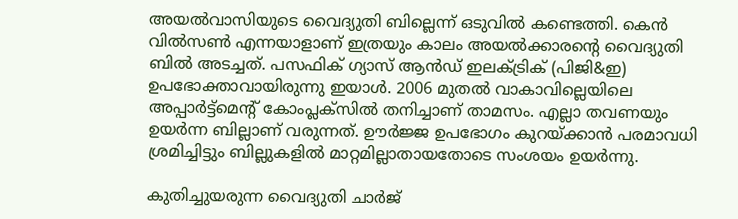അയൽവാസിയുടെ വൈദ്യുതി ബില്ലെന്ന് ഒടുവിൽ കണ്ടെത്തി. കെൻ വിൽസൺ എന്നയാളാണ് ഇത്രയും കാലം അയൽക്കാരന്റെ വൈദ്യുതി ബിൽ അടച്ചത്. പസഫിക് ഗ്യാസ് ആൻഡ് ഇലക്ട്രിക് (പിജി&ഇ) ഉപഭോക്താവായിരുന്നു ഇയാൾ. 2006 മുതൽ വാകാവില്ലെയിലെ അപ്പാർട്ട്മെൻ്റ് കോംപ്ലക്സിൽ തനിച്ചാണ് താമസം. എല്ലാ തവണയും ഉയർന്ന ബില്ലാണ് വരുന്നത്. ഊർജ്ജ ഉപഭോഗം കുറയ്ക്കാൻ പരമാവധി ശ്രമിച്ചിട്ടും ബില്ലുകളിൽ മാറ്റമില്ലാതായതോടെ സംശയം ഉയർന്നു.

കുതിച്ചുയരുന്ന വൈദ്യുതി ചാർജ്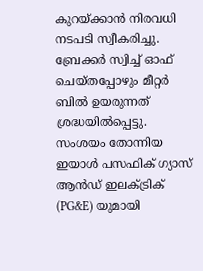കുറയ്ക്കാൻ നിരവധി നടപടി സ്വീകരിച്ചു. ബ്രേക്കർ സ്വിച്ച് ഓഫ് ചെയ്തപ്പോഴും മീറ്റർ ബിൽ ഉയരുന്നത് ശ്രദ്ധയിൽപ്പെട്ടു. സംശയം തോന്നിയ ഇയാൾ പസഫിക് ഗ്യാസ് ആൻഡ് ഇലക്‌ട്രിക് (PG&E) യുമായി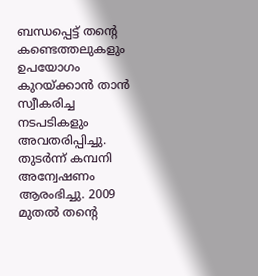ബന്ധപ്പെട്ട് തൻ്റെ കണ്ടെത്തലുകളും ഉപയോഗം കുറയ്ക്കാൻ താൻ സ്വീകരിച്ച നടപടികളും അവതരിപ്പിച്ചു. തുടർന്ന് കമ്പനി അന്വേഷണം ആരംഭിച്ചു. 2009 മുതൽ തൻ്റെ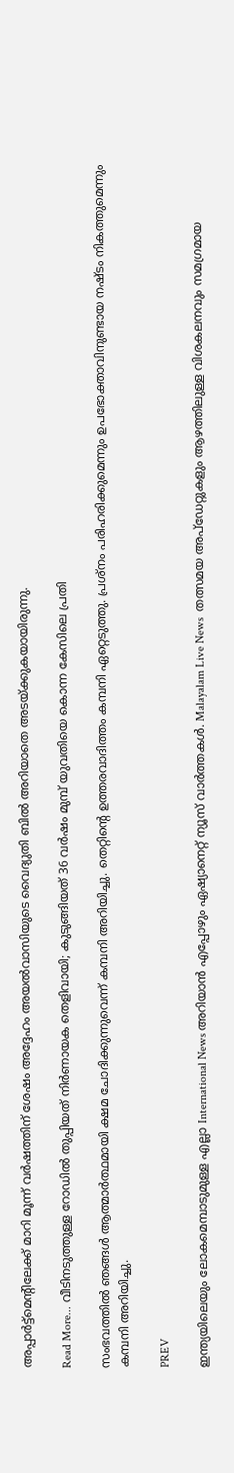അപ്പാർട്ട്‌മെൻ്റിലേക്ക് മാറി മൂന്ന് വർഷത്തിന് ശേഷം അദ്ദേഹം അയൽവാസിയുടെ വൈദ്യുതി ബിൽ അറിയാതെ അടയ്ക്കുകയായിരുന്നു.

Read More... വീടിനടുത്തുള്ള റോഡിൽ തുപ്പിയത് നിർണായക തെളിവായി; കുടുങ്ങിയത് 36 വർഷം മുമ്പ് യുവതിയെ കൊന്ന കേസിലെ പ്രതി

സംഭവത്തിൽ ഞങ്ങൾ ആത്മാർത്ഥമായി ക്ഷമ ചോദിക്കുന്നുവെന്ന് കമ്പനി അറിയിച്ചു. തെറ്റിൻ്റെ ഉത്തരവാദിത്തം കമ്പനി ഏറ്റെടുത്തു. പ്രശ്നം പരിഹരിക്കുമെന്നും ഉപഭോക്താവിനുണ്ടായ നഷ്ടം നികത്തുമെന്നും കമ്പനി അറിയിച്ചു.

PREV

ഇന്ത്യയിലെയും ലോകമെമ്പാടുമുള്ള എല്ലാ International News അറിയാൻ എപ്പോഴും ഏഷ്യാനെറ്റ് ന്യൂസ് വാർത്തകൾ. Malayalam Live News  തത്സമയ അപ്‌ഡേറ്റുകളും ആഴത്തിലുള്ള വിശകലനവും സമഗ്രമായ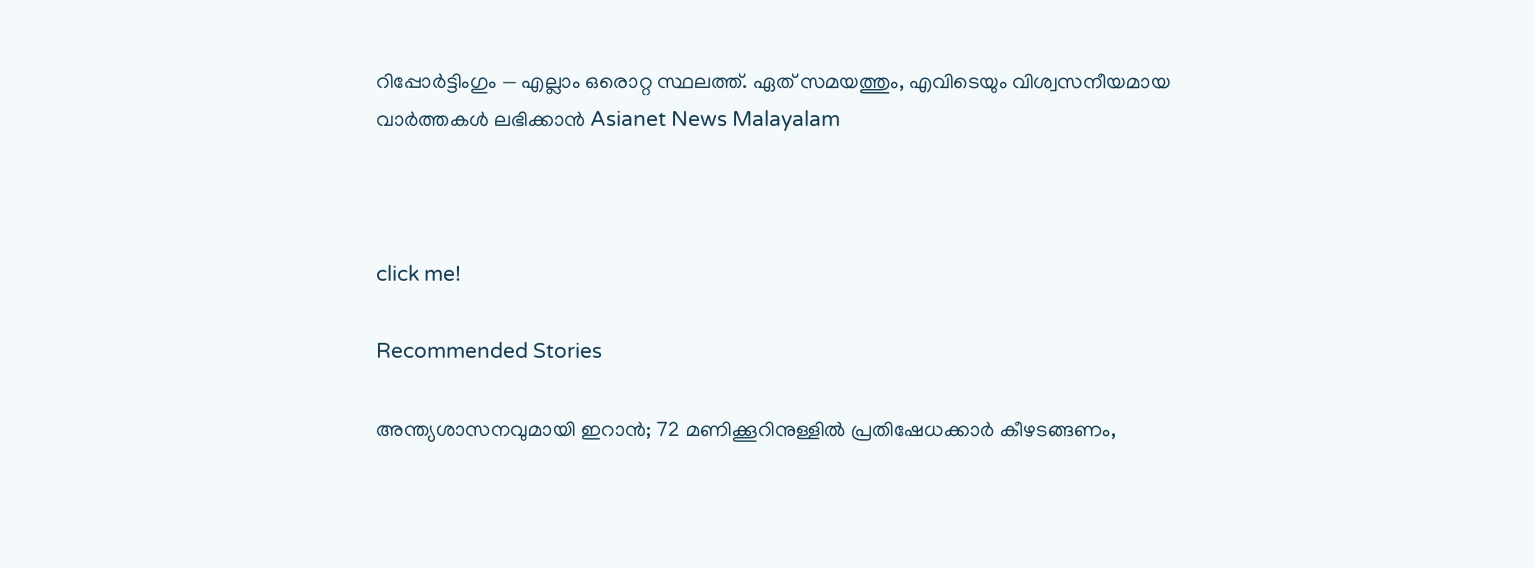റിപ്പോർട്ടിംഗും — എല്ലാം ഒരൊറ്റ സ്ഥലത്ത്. ഏത് സമയത്തും, എവിടെയും വിശ്വസനീയമായ വാർത്തകൾ ലഭിക്കാൻ Asianet News Malayalam



click me!

Recommended Stories

അന്ത്യശാസനവുമായി ഇറാൻ; 72 മണിക്കൂറിനുള്ളിൽ പ്രതിഷേധക്കാർ കീഴടങ്ങണം,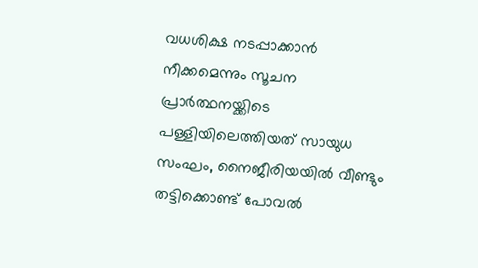വധശിക്ഷ നടപ്പാക്കാൻ നീക്കമെന്നും സൂചന
പ്രാർത്ഥനയ്ക്കിടെ പള്ളിയിലെത്തിയത് സായുധ സംഘം, നൈജീരിയയിൽ വീണ്ടും തട്ടിക്കൊണ്ട് പോവൽ